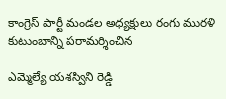కాంగ్రెస్ పార్టీ మండల అధ్యక్షులు రంగు మురళి కుటుంబాన్ని పరామర్శించిన

ఎమ్మెల్యే యశస్విని రెడ్డి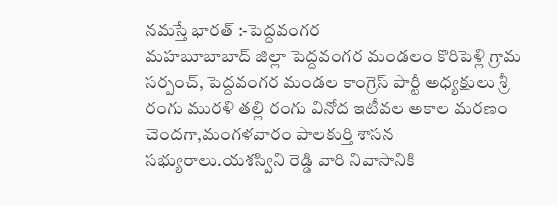నమస్తే భారత్ :-పెద్దవంగర
మహబూబాబాద్ జిల్లా పెద్దవంగర మండలం కొరిపెళ్లి గ్రామ సర్పంచ్, పెద్దవంగర మండల కాంగ్రెస్ పార్టీ అధ్యక్షులు శ్రీ రంగు మురళి తల్లి రంగు వినోద ఇటీవల అకాల మరణం చెందగా,మంగళవారం పాలకుర్తి శాసన సభ్యురాలు.యశస్విని రెడ్డి వారి నివాసానికి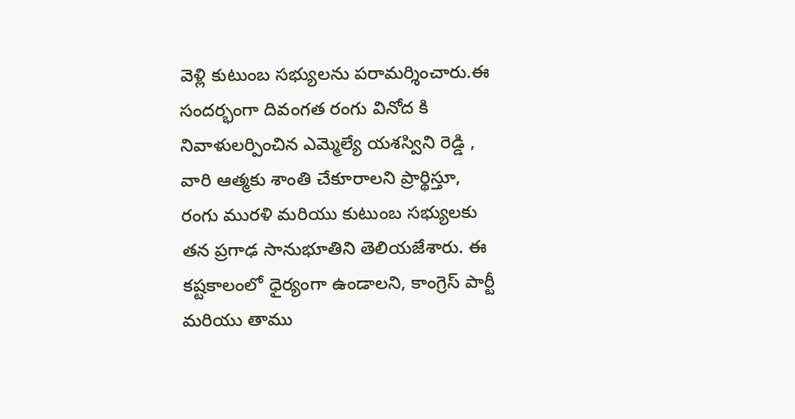వెళ్లి కుటుంబ సభ్యులను పరామర్శించారు.ఈ సందర్భంగా దివంగత రంగు వినోద కి నివాళులర్పించిన ఎమ్మెల్యే యశస్విని రెడ్డి , వారి ఆత్మకు శాంతి చేకూరాలని ప్రార్థిస్తూ, రంగు మురళి మరియు కుటుంబ సభ్యులకు తన ప్రగాఢ సానుభూతిని తెలియజేశారు. ఈ కష్టకాలంలో ధైర్యంగా ఉండాలని, కాంగ్రెస్ పార్టీ మరియు తాము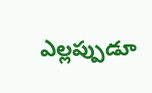ఎల్లప్పుడూ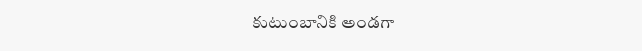కుటుంబానికి అండగా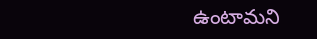ఉంటామని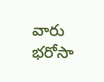వారు భరోసా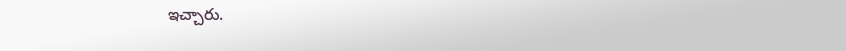ఇచ్చారు.